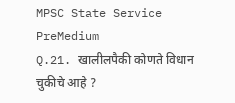MPSC State Service PreMedium
Q.21. खालीलपैकी कोणते विधान चुकीचे आहे ?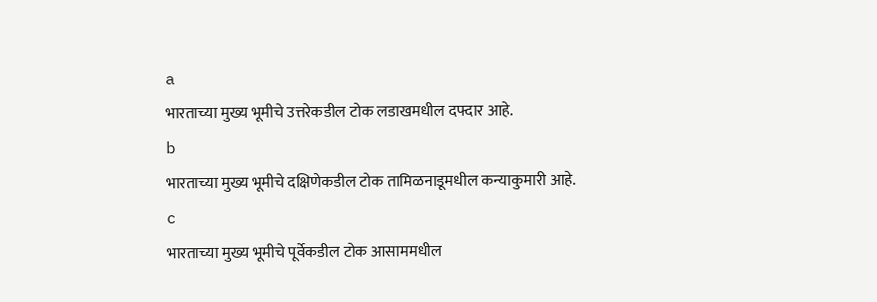a
भारताच्या मुख्य भूमीचे उत्तरेकडील टोक लडाखमधील दफ्दार आहे.
b
भारताच्या मुख्य भूमीचे दक्षिणेकडील टोक तामिळनाडूमधील कन्याकुमारी आहे.
c
भारताच्या मुख्य भूमीचे पूर्वेकडील टोक आसाममधील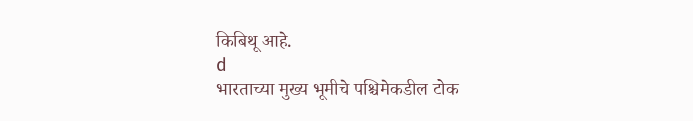किबिथू आहे.
d
भारताच्या मुख्य भूमीचे पश्चिमेकडील टोक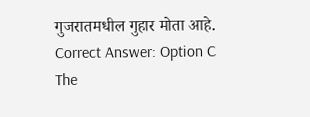गुजरातमधील गुहार मोता आहे.
Correct Answer: Option C
The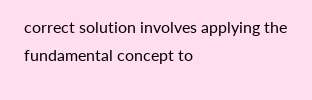correct solution involves applying the fundamental concept to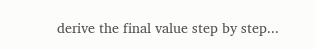derive the final value step by step...